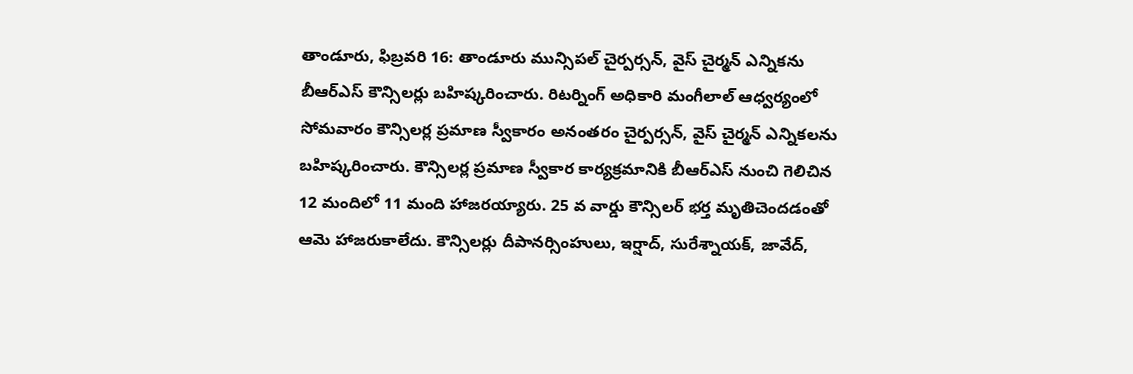తాండూరు, ఫిబ్రవరి 16: తాండూరు మున్సిపల్ చైర్పర్సన్, వైస్ చైర్మన్ ఎన్నికను బీఆర్ఎస్ కౌన్సిలర్లు బహిష్కరించారు. రిటర్నింగ్ అధికారి మంగీలాల్ ఆధ్వర్యంలో సోమవారం కౌన్సిలర్ల ప్రమాణ స్వీకారం అనంతరం చైర్పర్సన్, వైస్ చైర్మన్ ఎన్నికలను బహిష్కరించారు. కౌన్సిలర్ల ప్రమాణ స్వీకార కార్యక్రమానికి బీఆర్ఎస్ నుంచి గెలిచిన 12 మందిలో 11 మంది హాజరయ్యారు. 25 వ వార్డు కౌన్సిలర్ భర్త మృతిచెందడంతో ఆమె హాజరుకాలేదు. కౌన్సిలర్లు దీపానర్సింహులు, ఇర్షాద్, సురేశ్నాయక్, జావేద్,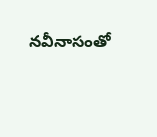నవీనాసంతో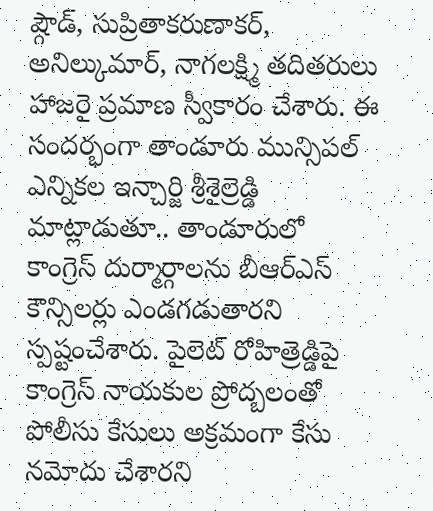ష్గౌడ్, సుప్రితాకరుణాకర్, అనిల్కుమార్, నాగలక్ష్మి తదితరులు హాజరై ప్రమాణ స్వీకారం చేశారు. ఈ సందర్భంగా తాండూరు మున్సిపల్ ఎన్నికల ఇన్చార్జి శ్రీశైల్రెడ్డి మాట్లాడుతూ.. తాండూరులో కాంగ్రెస్ దుర్మార్గాలను బీఆర్ఎస్ కౌన్సిలర్లు ఎండగడుతారని స్పష్టంచేశారు. పైలెట్ రోహిత్రెడ్డిపై కాంగ్రెస్ నాయకుల ప్రోద్బలంతో పోలీసు కేసులు అక్రమంగా కేసు నమోదు చేశారని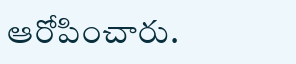ఆరోపించారు.